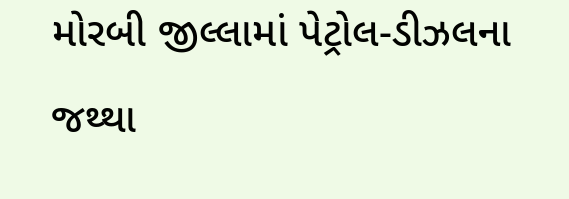મોરબી જીલ્લામાં પેટ્રોલ-ડીઝલના જથ્થા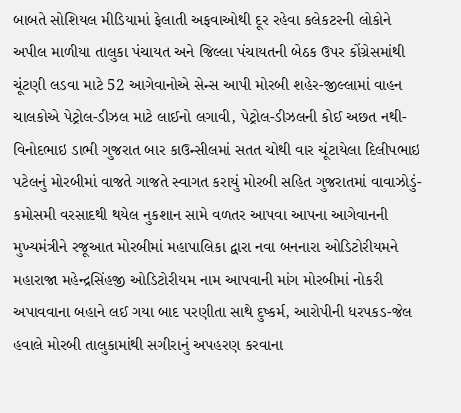બાબતે સોશિયલ મીડિયામાં ફેલાતી અફવાઓથી દૂર રહેવા કલેકટરની લોકોને અપીલ માળીયા તાલુકા પંચાયત અને જિલ્લા પંચાયતની બેઠક ઉપર કોંગ્રેસમાંથી ચૂંટણી લડવા માટે 52 આગેવાનોએ સેન્સ આપી મોરબી શહેર-જીલ્લામાં વાહન ચાલકોએ પેટ્રોલ-ડીઝલ માટે લાઈનો લગાવી, પેટ્રોલ-ડીઝલની કોઈ અછત નથી-વિનોદભાઇ ડાભી ગુજરાત બાર કાઉન્સીલમાં સતત ચોથી વાર ચૂંટાયેલા દિલીપભાઇ પટેલનું મોરબીમાં વાજતે ગાજતે સ્વાગત કરાયું મોરબી સહિત ગુજરાતમાં વાવાઝોડું-કમોસમી વરસાદથી થયેલ નુકશાન સામે વળતર આપવા આપના આગેવાનની મુખ્યમંત્રીને રજૂઆત મોરબીમાં મહાપાલિકા દ્વારા નવા બનનારા ઓડિટોરીયમને મહારાજા મહેન્દ્રસિંહજી ઓડિટોરીયમ નામ આપવાની માંગ મોરબીમાં નોકરી અપાવવાના બહાને લઈ ગયા બાદ પરણીતા સાથે દુષ્કર્મ, આરોપીની ધરપકડ-જેલ હવાલે મોરબી તાલુકામાંથી સગીરાનું અપહરણ કરવાના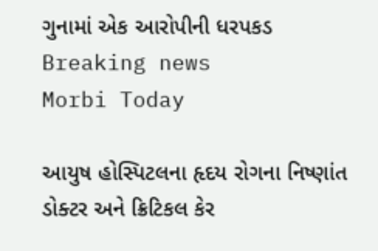ગુનામાં એક આરોપીની ધરપકડ
Breaking news
Morbi Today

આયુષ હોસ્પિટલના હૃદય રોગના નિષ્ણાંત ડોક્ટર અને ક્રિટિકલ કેર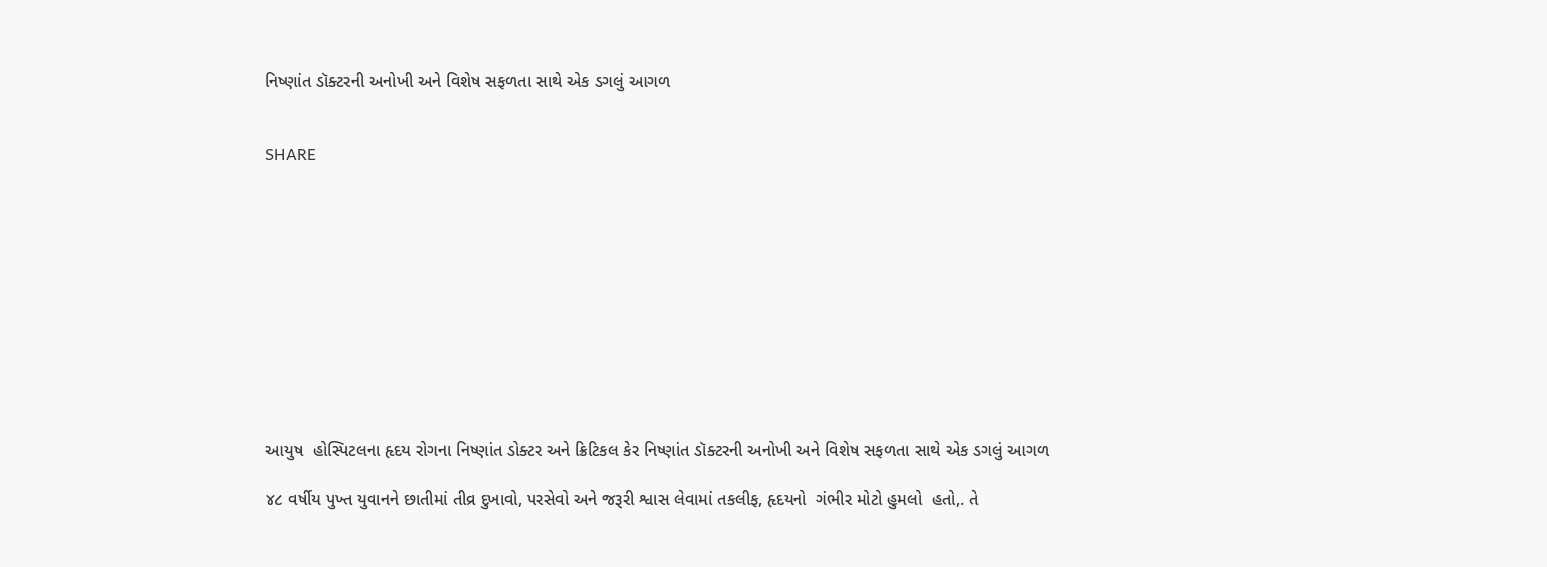નિષ્ણાંત ડૉક્ટરની અનોખી અને વિશેષ સફળતા સાથે એક ડગલું આગળ


SHARE











આયુષ  હોસ્પિટલના હૃદય રોગના નિષ્ણાંત ડોક્ટર અને ક્રિટિકલ કેર નિષ્ણાંત ડૉક્ટરની અનોખી અને વિશેષ સફળતા સાથે એક ડગલું આગળ

૪૮ વર્ષીય પુખ્ત યુવાનને છાતીમાં તીવ્ર દુખાવો, પરસેવો અને જરૂરી શ્વાસ લેવામાં તકલીફ, હૃદયનો  ગંભીર મોટો હુમલો  હતો,. તે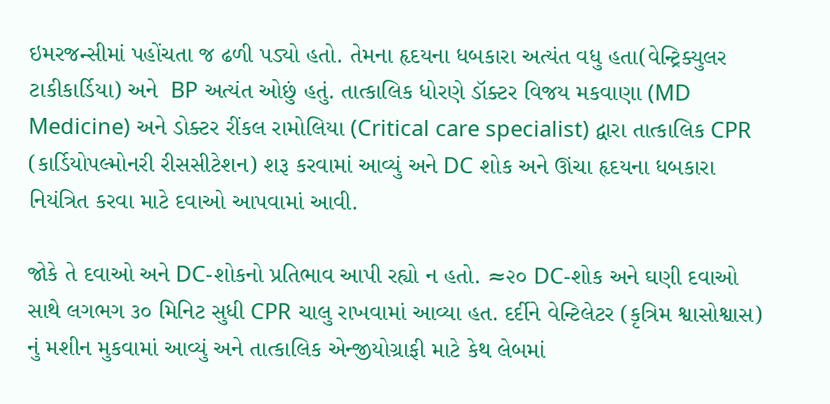ઇમરજન્સીમાં પહોંચતા જ ઢળી પડ્યો હતો. તેમના હૃદયના ધબકારા અત્યંત વધુ હતા(વેન્ટ્રિક્યુલર ટાકીકાર્ડિયા) અને  BP અત્યંત ઓછું હતું. તાત્કાલિક ધોરણે ડૉક્ટર વિજય મકવાણા (MD Medicine) અને ડોક્ટર રીંકલ રામોલિયા (Critical care specialist) દ્વારા તાત્કાલિક CPR (કાર્ડિયોપલ્મોનરી રીસસીટેશન) શરૂ કરવામાં આવ્યું અને DC શોક અને ઊંચા હૃદયના ધબકારા નિયંત્રિત કરવા માટે દવાઓ આપવામાં આવી.

જોકે તે દવાઓ અને DC-શોકનો પ્રતિભાવ આપી રહ્યો ન હતો. ≈૨૦ DC-શોક અને ઘણી દવાઓ સાથે લગભગ ૩૦ મિનિટ સુધી CPR ચાલુ રાખવામાં આવ્યા હત. દર્દીને વેન્ટિલેટર (કૃત્રિમ શ્વાસોશ્વાસ) નું મશીન મુકવામાં આવ્યું અને તાત્કાલિક એન્જીયોગ્રાફી માટે કેથ લેબમાં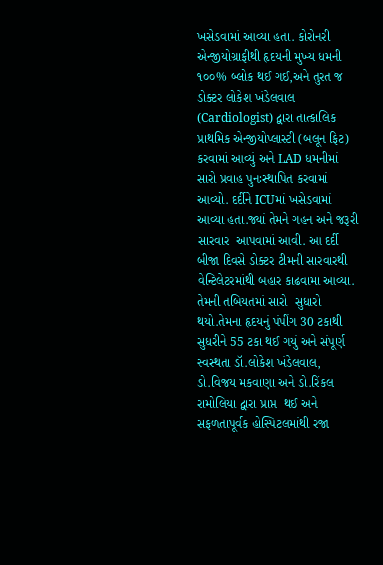ખસેડવામાં આવ્યા હતા. કોરોનરી એન્જીયોગ્રાફીથી હૃદયની મુખ્ય ધમની ૧૦૦% બ્લોક થઈ ગઈ,અને તુરત જ ડોક્ટર લોકેશ ખંડેલવાલ (Cardiologist) દ્વારા તાત્કાલિક પ્રાથમિક એન્જીયોપ્લાસ્ટી (બલૂન ફિટ) કરવામાં આવ્યું અને LAD ધમનીમાં સારો પ્રવાહ પુનઃસ્થાપિત કરવામાં આવ્યો. દર્દીને ICUમાં ખસેડવામાં આવ્યા હતા.જ્યાં તેમને ગહન અને જરૂરી  સારવાર  આપવામાં આવી. આ દર્દી બીજા દિવસે ડોક્ટર ટીમની સારવારથી વેન્ટિલેટરમાંથી બહાર કાઢવામા આવ્યા. તેમની તબિયતમાં સારો  સુધારો થયો.તેમના હૃદયનું પંપીંગ 30 ટકાથી સુધરીને 55 ટકા થઈ ગયું અને સંપૂર્ણ સ્વસ્થતા ડૉ.લોકેશ ખંડેલવાલ, ડો.વિજય મકવાણા અને ડો.રિંકલ રામોલિયા દ્વારા પ્રાપ્ત  થઈ અને  સફળતાપૂર્વક હોસ્પિટલમાંથી રજા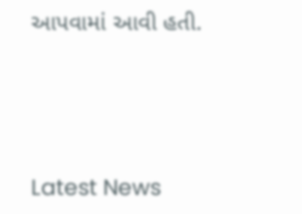આપવામાં આવી હતી.




Latest News